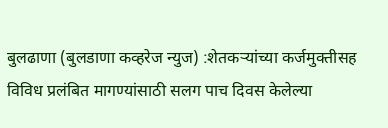बुलढाणा (बुलडाणा कव्हरेज न्युज) :शेतकऱ्यांच्या कर्जमुक्तीसह विविध प्रलंबित मागण्यांसाठी सलग पाच दिवस केलेल्या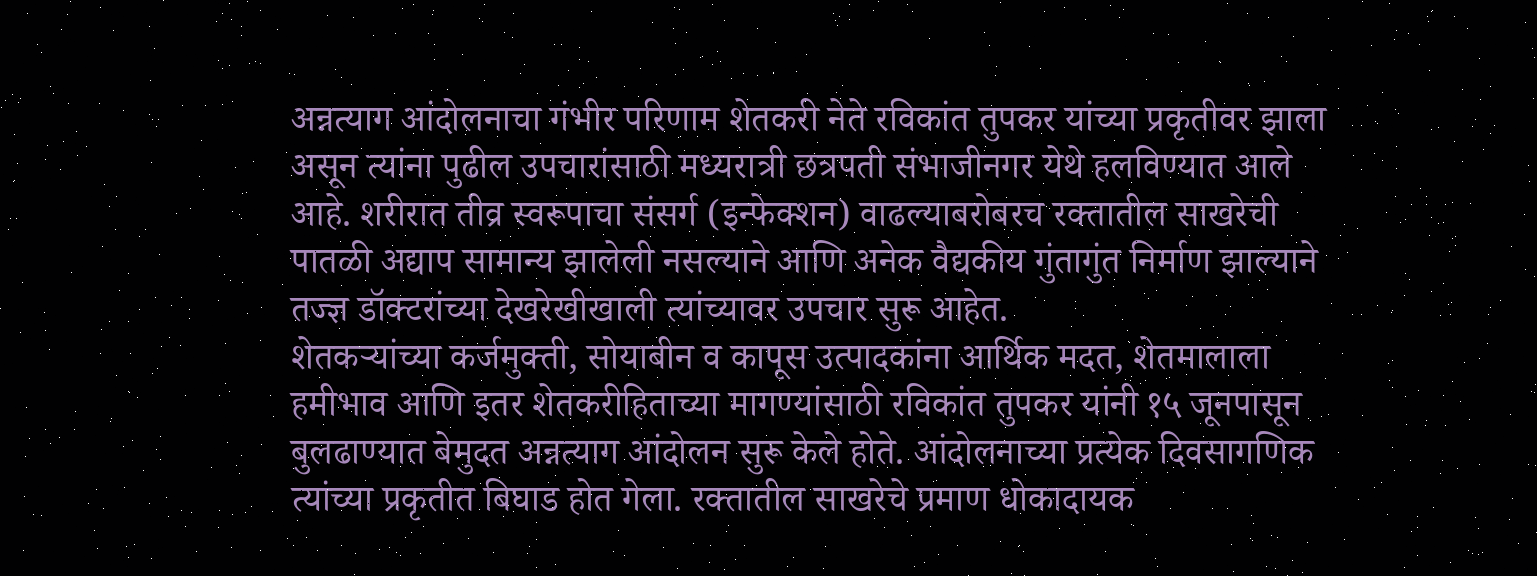अन्नत्याग आंदोलनाचा गंभीर परिणाम शेतकरी नेते रविकांत तुपकर यांच्या प्रकृतीवर झाला असून त्यांना पुढील उपचारांसाठी मध्यरात्री छत्रपती संभाजीनगर येथे हलविण्यात आले आहे. शरीरात तीव्र स्वरूपाचा संसर्ग (इन्फेक्शन) वाढल्याबरोबरच रक्तातील साखरेची पातळी अद्याप सामान्य झालेली नसल्याने आणि अनेक वैद्यकीय गुंतागुंत निर्माण झाल्याने तज्ज्ञ डॉक्टरांच्या देखरेखीखाली त्यांच्यावर उपचार सुरू आहेत.
शेतकऱ्यांच्या कर्जमुक्ती, सोयाबीन व कापूस उत्पादकांना आर्थिक मदत, शेतमालाला हमीभाव आणि इतर शेतकरीहिताच्या मागण्यांसाठी रविकांत तुपकर यांनी १५ जूनपासून बुलढाण्यात बेमुदत अन्नत्याग आंदोलन सुरू केले होते. आंदोलनाच्या प्रत्येक दिवसागणिक त्यांच्या प्रकृतीत बिघाड होत गेला. रक्तातील साखरेचे प्रमाण धोकादायक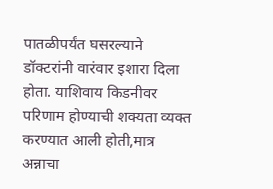पातळीपर्यंत घसरल्याने डॉक्टरांनी वारंवार इशारा दिला होता. याशिवाय किडनीवर परिणाम होण्याची शक्यता व्यक्त करण्यात आली होती,मात्र अन्नाचा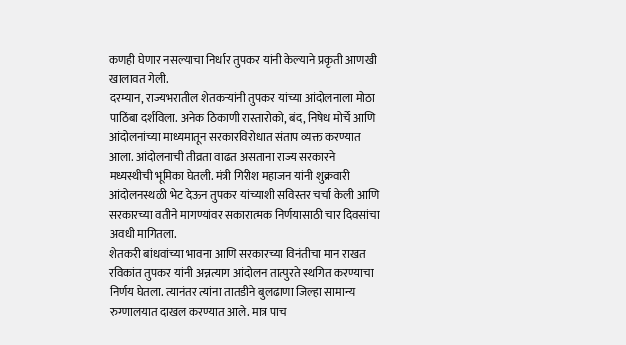कणही घेणार नसल्याचा निर्धार तुपकर यांनी केल्याने प्रकृती आणखी खालावत गेली.
दरम्यान, राज्यभरातील शेतकऱ्यांनी तुपकर यांच्या आंदोलनाला मोठा पाठिंबा दर्शविला. अनेक ठिकाणी रास्तारोको, बंद, निषेध मोर्चे आणि आंदोलनांच्या माध्यमातून सरकारविरोधात संताप व्यक्त करण्यात आला. आंदोलनाची तीव्रता वाढत असताना राज्य सरकारने मध्यस्थीची भूमिका घेतली. मंत्री गिरीश महाजन यांनी शुक्रवारी आंदोलनस्थळी भेट देऊन तुपकर यांच्याशी सविस्तर चर्चा केली आणि सरकारच्या वतीने मागण्यांवर सकारात्मक निर्णयासाठी चार दिवसांचा अवधी मागितला.
शेतकरी बांधवांच्या भावना आणि सरकारच्या विनंतीचा मान राखत रविकांत तुपकर यांनी अन्नत्याग आंदोलन तात्पुरते स्थगित करण्याचा निर्णय घेतला. त्यानंतर त्यांना तातडीने बुलढाणा जिल्हा सामान्य रुग्णालयात दाखल करण्यात आले. मात्र पाच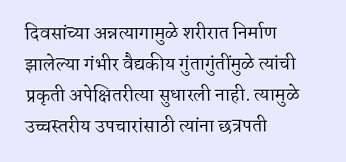दिवसांच्या अन्नत्यागामुळे शरीरात निर्माण झालेल्या गंभीर वैद्यकीय गुंतागुंतींमुळे त्यांची प्रकृती अपेक्षितरीत्या सुधारली नाही. त्यामुळे उच्चस्तरीय उपचारांसाठी त्यांना छत्रपती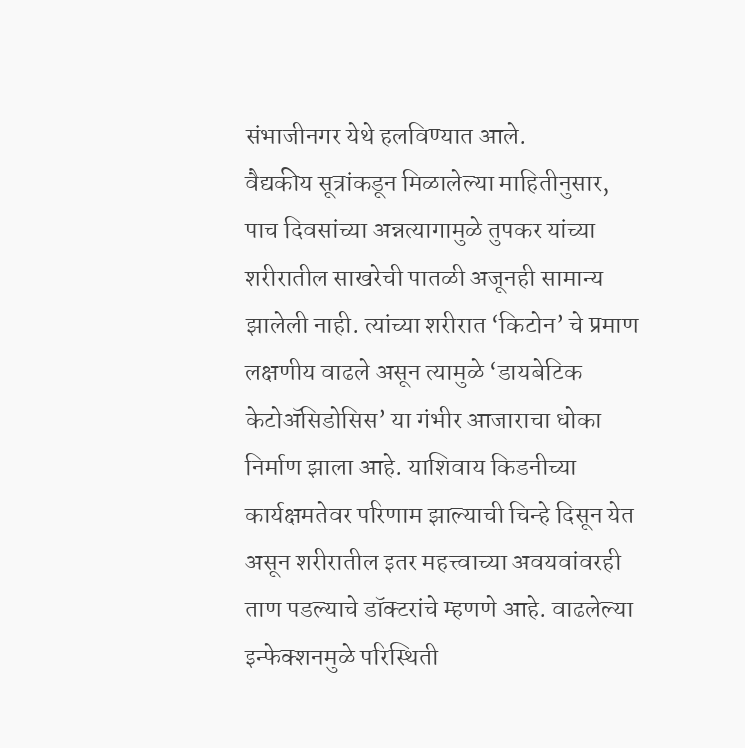संभाजीनगर येथे हलविण्यात आले.
वैद्यकीय सूत्रांकडून मिळालेल्या माहितीनुसार, पाच दिवसांच्या अन्नत्यागामुळे तुपकर यांच्या शरीरातील साखरेची पातळी अजूनही सामान्य झालेली नाही. त्यांच्या शरीरात ‘किटोन’ चे प्रमाण लक्षणीय वाढले असून त्यामुळे ‘डायबेटिक केटोॲसिडोसिस’ या गंभीर आजाराचा धोका निर्माण झाला आहे. याशिवाय किडनीच्या कार्यक्षमतेवर परिणाम झाल्याची चिन्हे दिसून येत असून शरीरातील इतर महत्त्वाच्या अवयवांवरही ताण पडल्याचे डॉक्टरांचे म्हणणे आहे. वाढलेल्या इन्फेक्शनमुळे परिस्थिती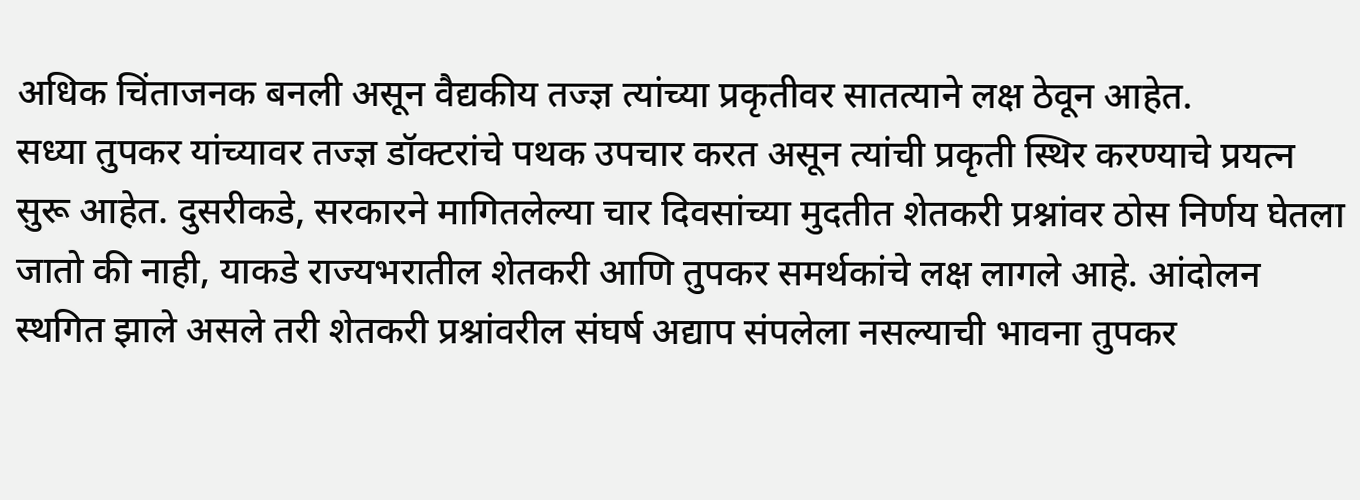अधिक चिंताजनक बनली असून वैद्यकीय तज्ज्ञ त्यांच्या प्रकृतीवर सातत्याने लक्ष ठेवून आहेत.
सध्या तुपकर यांच्यावर तज्ज्ञ डॉक्टरांचे पथक उपचार करत असून त्यांची प्रकृती स्थिर करण्याचे प्रयत्न सुरू आहेत. दुसरीकडे, सरकारने मागितलेल्या चार दिवसांच्या मुदतीत शेतकरी प्रश्नांवर ठोस निर्णय घेतला जातो की नाही, याकडे राज्यभरातील शेतकरी आणि तुपकर समर्थकांचे लक्ष लागले आहे. आंदोलन स्थगित झाले असले तरी शेतकरी प्रश्नांवरील संघर्ष अद्याप संपलेला नसल्याची भावना तुपकर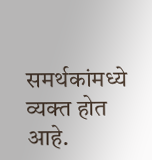समर्थकांमध्ये व्यक्त होत आहे.